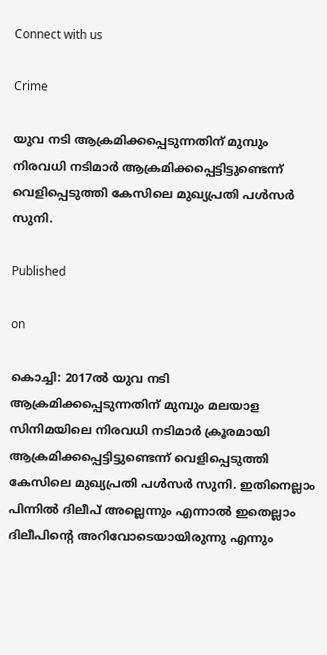Connect with us

Crime

യുവ നടി ആക്രമിക്കപ്പെടുന്നതിന് മുമ്പും  നിരവധി നടിമാർ ആക്രമിക്കപ്പെട്ടിട്ടുണ്ടെന്ന് വെളിപ്പെടുത്തി കേസിലെ മുഖ്യപ്രതി പൾസർ സുനി.

Published

on

കൊച്ചി: 2017ൽ യുവ നടി ആക്രമിക്കപ്പെടുന്നതിന് മുമ്പും മലയാള സിനിമയിലെ നിരവധി നടിമാർ ക്രൂരമായി ആക്രമിക്കപ്പെട്ടിട്ടുണ്ടെന്ന് വെളിപ്പെടുത്തി കേസിലെ മുഖ്യപ്രതി പൾസർ സുനി. ഇതിനെല്ലാം പിന്നിൽ ദിലീപ് അല്ലെന്നും എന്നാൽ ഇതെല്ലാം ദിലീപിന്റെ അറിവോടെയായിരുന്നു എന്നും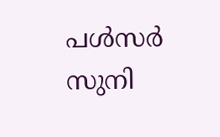പൾസർ സുനി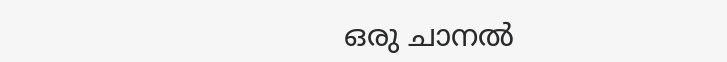ഒരു ചാനൽ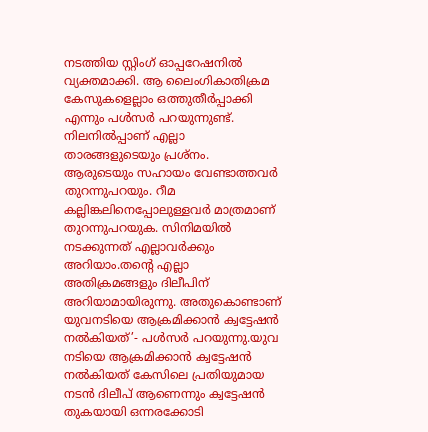നടത്തിയ സ്റ്റിംഗ് ഓപ്പറേഷനിൽ വ്യക്തമാക്കി. ആ ലൈംഗികാതിക്രമ കേസുകളെല്ലാം ഒത്തുതീർപ്പാക്കി എന്നും പൾസർ പറയുന്നുണ്ട്.
നിലനിൽപ്പാണ് എല്ലാ താരങ്ങളുടെയും പ്രശ്നം. ആരുടെയും സഹായം വേണ്ടാത്തവർ തുറന്നുപറയും. റീമ കല്ലിങ്കലിനെപ്പോലുള്ളവർ മാത്രമാണ് തുറന്നുപറയുക. സിനിമയിൽ നടക്കുന്നത് എല്ലാവർക്കും അറിയാം.തന്റെ എല്ലാ അതിക്രമങ്ങളും ദിലീപിന് അറിയാമായിരുന്നു. അതുകൊണ്ടാണ് യുവനടിയെ ആക്രമിക്കാൻ ക്വട്ടേഷൻ നൽകിയത്’- പൾസർ പറയുന്നു.യുവ നടിയെ ആക്രമിക്കാൻ ക്വട്ടേഷൻ നൽകിയത് കേസിലെ പ്രതിയുമായ നടൻ ദിലീപ് ആണെന്നും ക്വട്ടേഷൻ തുകയായി ഒന്നരക്കോടി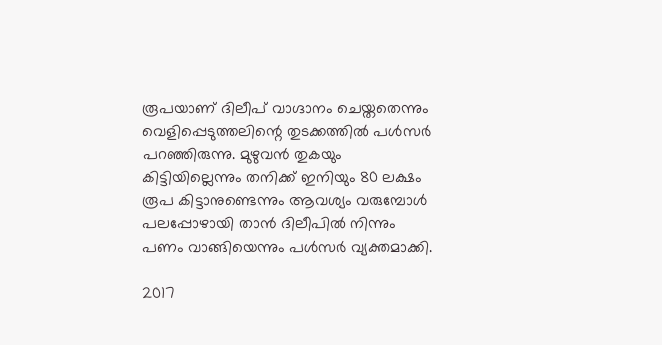രൂപയാണ് ദിലീപ് വാഗ്ദാനം ചെയ്തതെന്നും വെളിപ്പെടുത്തലിന്റെ തുടക്കത്തിൽ പൾസർ പറഞ്ഞിരുന്നു. മുഴുവൻ തുകയും കിട്ടിയില്ലെന്നും തനിക്ക് ഇനിയും 80 ലക്ഷം രൂപ കിട്ടാനുണ്ടെന്നും ആവശ്യം വരുമ്പോൾ പലപ്പോഴായി താൻ ദിലീപിൽ നിന്നും പണം വാങ്ങിയെന്നും പൾസർ വ്യക്തമാക്കി.

2017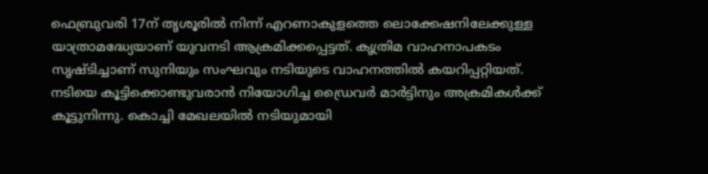ഫെബ്രുവരി 17ന് തൃശൂരിൽ നിന്ന് എറണാകുളത്തെ ലൊക്കേഷനിലേക്കുള്ള യാത്രാമദ്ധ്യേയാണ് യുവനടി ആക്രമിക്കപ്പെട്ടത്. കൃത്രിമ വാഹനാപകടം സൃഷ്ടിച്ചാണ് സുനിയും സംഘവും നടിയുടെ വാഹനത്തിൽ കയറിപ്പറ്റിയത്. നടിയെ കൂട്ടിക്കൊണ്ടുവരാൻ നിയോഗിച്ച ഡ്രൈവർ മാ‌ർട്ടിനും അക്രമികൾക്ക് കൂട്ടുനിന്നു. കൊച്ചി മേഖലയിൽ നടിയുമായി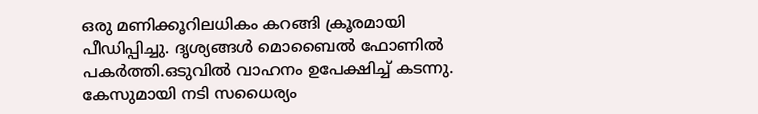ഒരു മണിക്കൂറിലധികം കറങ്ങി ക്രൂരമായി പീഡിപ്പിച്ചു. ദൃശ്യങ്ങൾ മൊബൈൽ ഫോണിൽ പകർത്തി.ഒടുവിൽ വാഹനം ഉപേക്ഷിച്ച് കടന്നു. കേസുമായി നടി സധൈര്യം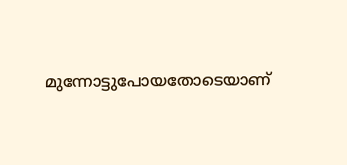മുന്നോട്ടുപോയതോടെയാണ്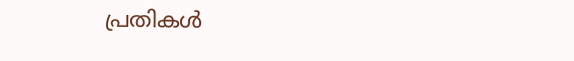പ്രതികൾ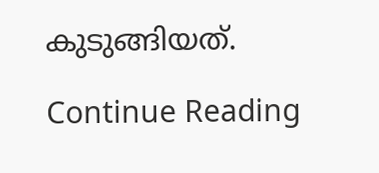കുടുങ്ങിയത്.

Continue Reading